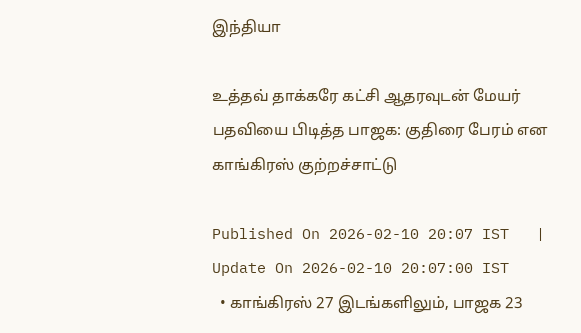இந்தியா

உத்தவ் தாக்கரே கட்சி ஆதரவுடன் மேயர் பதவியை பிடித்த பாஜக: குதிரை பேரம் என காங்கிரஸ் குற்றச்சாட்டு

Published On 2026-02-10 20:07 IST   |   Update On 2026-02-10 20:07:00 IST
  • காங்கிரஸ் 27 இடங்களிலும், பாஜக 23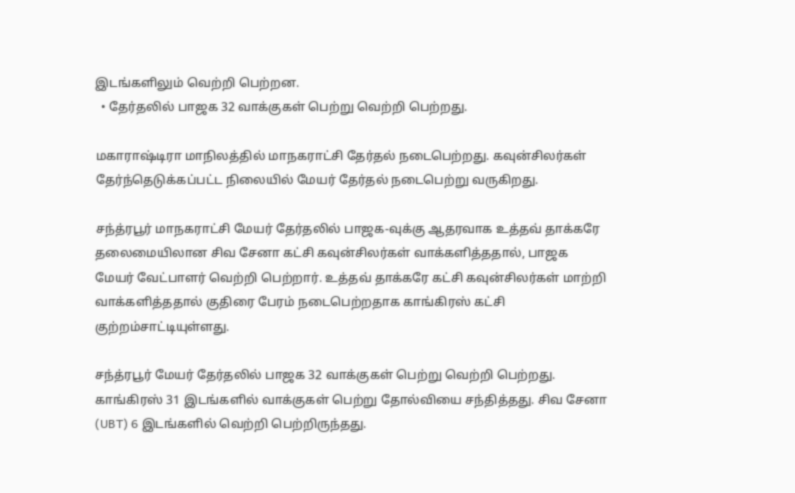இடங்களிலும் வெற்றி பெற்றன.
  • தேர்தலில் பாஜக 32 வாக்குகள் பெற்று வெற்றி பெற்றது.

மகாராஷ்டிரா மாநிலத்தில் மாநகராட்சி தேர்தல் நடைபெற்றது. கவுன்சிலர்கள் தேர்ந்தெடுக்கப்பட்ட நிலையில் மேயர் தேர்தல் நடைபெற்று வருகிறது.

சந்த்ரபூர் மாநகராட்சி மேயர் தேர்தலில் பாஜக-வுக்கு ஆதரவாக உத்தவ் தாக்கரே தலைமையிலான சிவ சேனா கட்சி கவுன்சிலர்கள் வாக்களித்ததால், பாஜக மேயர் வேட்பாளர் வெற்றி பெற்றார். உத்தவ் தாக்கரே கட்சி கவுன்சிலர்கள் மாற்றி வாக்களித்ததால் குதிரை பேரம் நடைபெற்றதாக காங்கிரஸ் கட்சி குற்றம்சாட்டியுள்ளது.

சந்த்ரபூர் மேயர் தேர்தலில் பாஜக 32 வாக்குகள் பெற்று வெற்றி பெற்றது. காங்கிரஸ் 31 இடங்களில் வாக்குகள் பெற்று தோல்வியை சந்தித்தது. சிவ சேனா (UBT) 6 இடங்களில் வெற்றி பெற்றிருந்தது.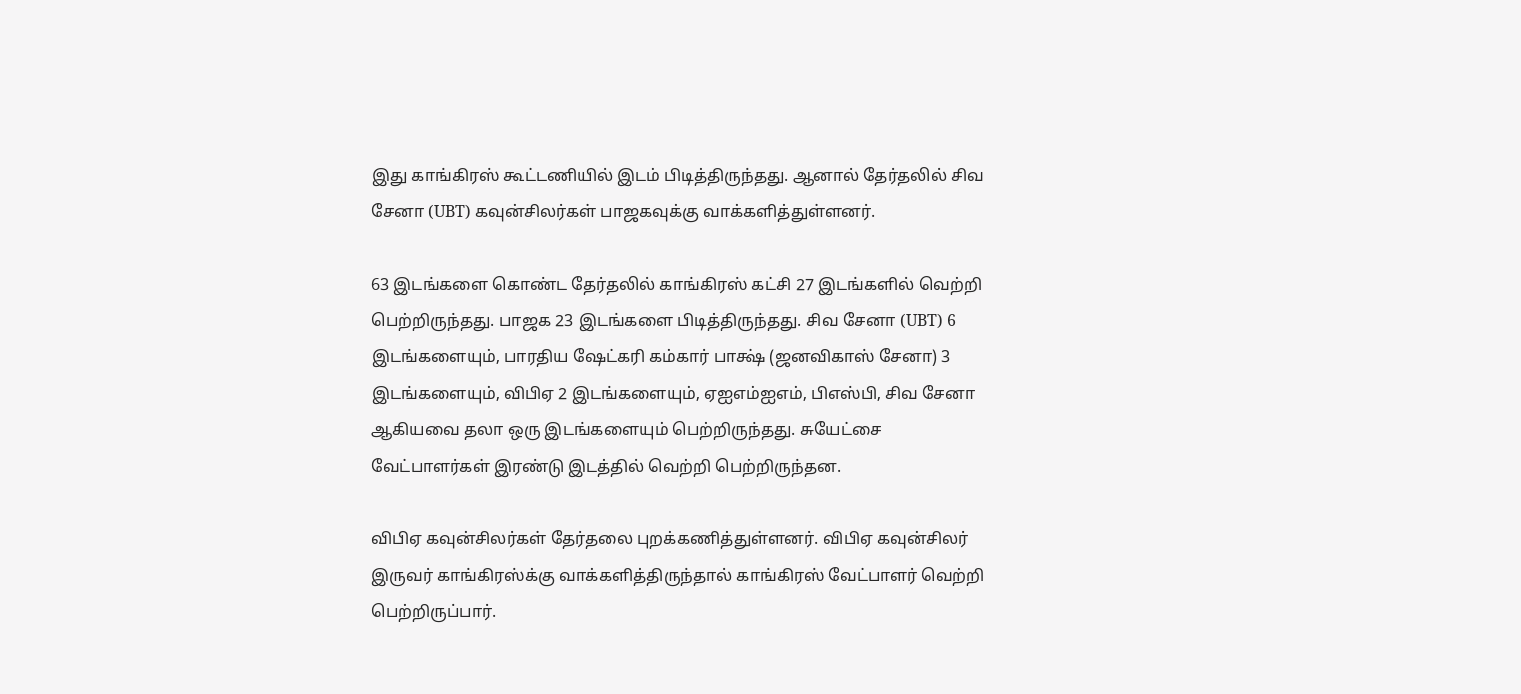இது காங்கிரஸ் கூட்டணியில் இடம் பிடித்திருந்தது. ஆனால் தேர்தலில் சிவ சேனா (UBT) கவுன்சிலர்கள் பாஜகவுக்கு வாக்களித்துள்ளனர்.

63 இடங்களை கொண்ட தேர்தலில் காங்கிரஸ் கட்சி 27 இடங்களில் வெற்றி பெற்றிருந்தது. பாஜக 23 இடங்களை பிடித்திருந்தது. சிவ சேனா (UBT) 6 இடங்களையும், பாரதிய ஷேட்கரி கம்கார் பாக்ஷ் (ஜனவிகாஸ் சேனா) 3 இடங்களையும், விபிஏ 2 இடங்களையும், ஏஐஎம்ஐஎம், பிஎஸ்பி, சிவ சேனா ஆகியவை தலா ஒரு இடங்களையும் பெற்றிருந்தது. சுயேட்சை வேட்பாளர்கள் இரண்டு இடத்தில் வெற்றி பெற்றிருந்தன.

விபிஏ கவுன்சிலர்கள் தேர்தலை புறக்கணித்துள்ளனர். விபிஏ கவுன்சிலர் இருவர் காங்கிரஸ்க்கு வாக்களித்திருந்தால் காங்கிரஸ் வேட்பாளர் வெற்றி பெற்றிருப்பார்.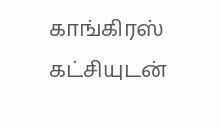காங்கிரஸ் கட்சியுடன்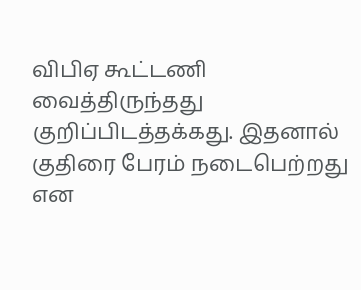விபிஏ கூட்டணி வைத்திருந்தது குறிப்பிடத்தக்கது. இதனால் குதிரை பேரம் நடைபெற்றது என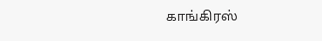காங்கிரஸ்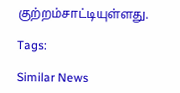குற்றம்சாட்டியுள்ளது.

Tags:

Similar News